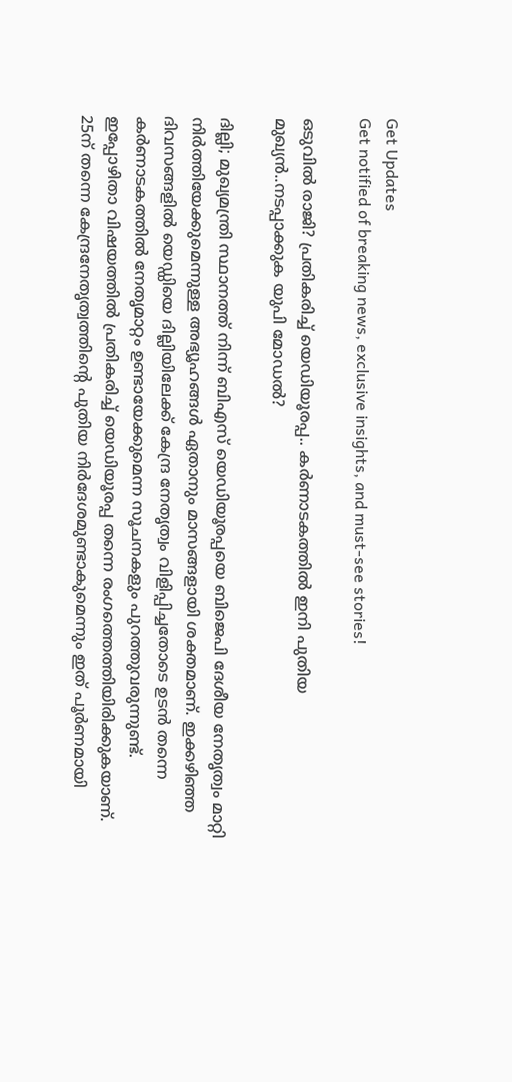Get Updates
Get notified of breaking news, exclusive insights, and must-see stories!

ഒടുവിൽ രാജി? പ്രതികരിച്ച് യെഡിയൂരപ്പ.. കർണാടകത്തിൽ ഇനി പുതിയ മുഖ്യൻ..നടപ്പാക്കുക യുപി മോഡൽ?

ദില്ലി; മുഖ്യമന്ത്രി സ്ഥാനത്ത് നിന്ന് ബിഎസ് യെഡിയൂരപ്പയെ ബിജെപി ദേശീയ നേതൃത്വം മാറ്റി നിർത്തിയേക്കുമെന്നുള്ള അഭ്യൂഹങ്ങൾ ഏതാനും മാസങ്ങളായി ശക്തമാണ്. ഇക്കഴിഞ്ഞ ദിവസങ്ങളിൽ യെഡ്ഡിയെ ദില്ലിയിലേക്ക് കേന്ദ്ര നേതൃത്വം വിളിപ്പിച്ചതോടെ ഉടൻ തന്നെ കർണാടകത്തിൽ നേതൃമാറ്റം ഉണ്ടായേക്കുമെന്ന സൂചനകളും പുറത്തുവരുന്നുണ്ട്. ഇപ്പോഴിതാ വിഷയത്തിൽ പ്രതികരിച്ച് യെഡിയൂരപ്പ തന്നെ രംഗത്തെത്തിയിരിക്കുകയാണ്. 25ന് തന്നെ കേന്ദ്രനേതൃത്വത്തിന്‍റെ പുതിയ നിര്‍ദേശമുണ്ടാകുമെന്നും ഇത് പൂര്‍ണമായി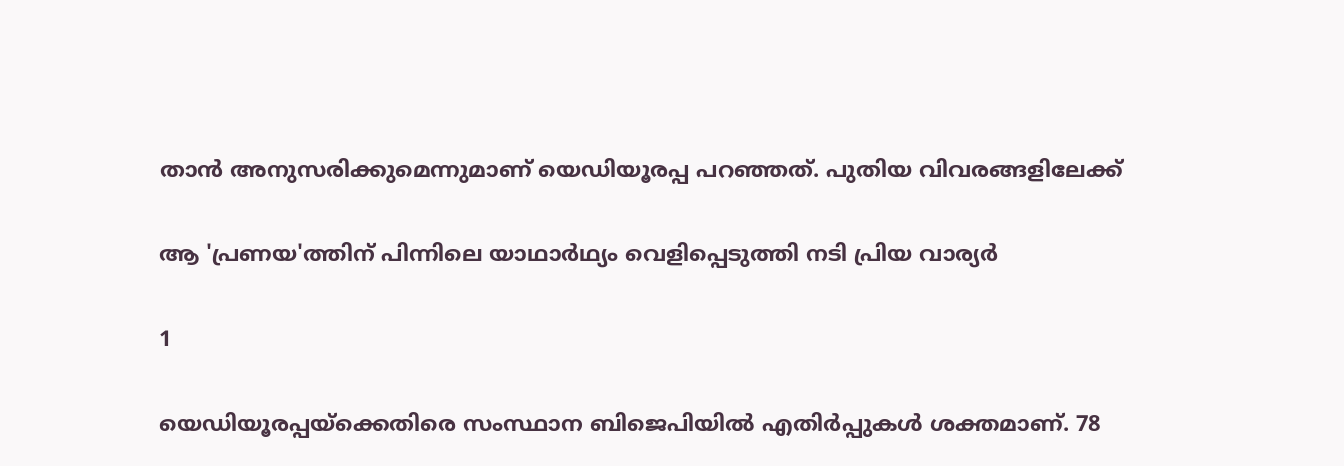താൻ അനുസരിക്കുമെന്നുമാണ് യെഡിയൂരപ്പ പറഞ്ഞത്. പുതിയ വിവരങ്ങളിലേക്ക്

ആ 'പ്രണയ'ത്തിന് പിന്നിലെ യാഥാര്‍ഥ്യം വെളിപ്പെടുത്തി നടി പ്രിയ വാര്യര്‍

1

യെഡിയൂരപ്പയ്ക്കെതിരെ സംസ്ഥാന ബിജെപിയിൽ എതിർപ്പുകൾ ശക്തമാണ്. 78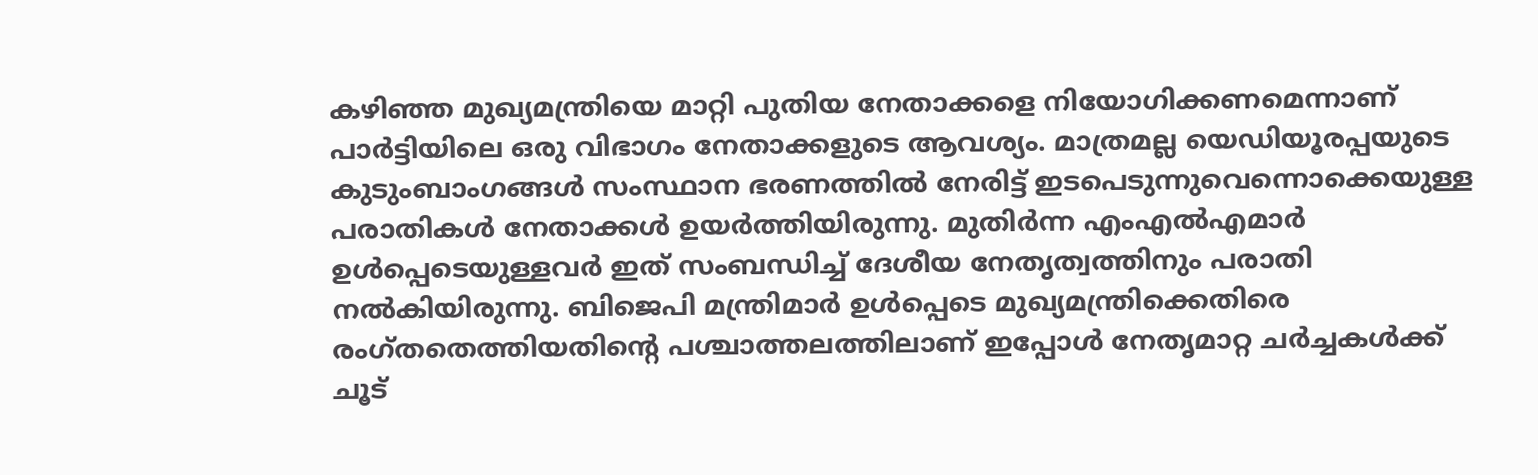കഴിഞ്ഞ മുഖ്യമന്ത്രിയെ മാറ്റി പുതിയ നേതാക്കളെ നിയോഗിക്കണമെന്നാണ് പാർട്ടിയിലെ ഒരു വിഭാഗം നേതാക്കളുടെ ആവശ്യം. മാത്രമല്ല യെഡിയൂരപ്പയുടെ കുടുംബാംഗങ്ങൾ സംസ്ഥാന ഭരണത്തിൽ നേരിട്ട് ഇടപെടുന്നുവെന്നൊക്കെയുള്ള പരാതികൾ നേതാക്കൾ ഉയർത്തിയിരുന്നു. മുതിർന്ന എംഎൽഎമാർ ഉൾപ്പെടെയുള്ളവർ ഇത് സംബന്ധിച്ച് ദേശീയ നേതൃത്വത്തിനും പരാതി നൽകിയിരുന്നു. ബിജെപി മന്ത്രിമാർ ഉൾപ്പെടെ മുഖ്യമന്ത്രിക്കെതിരെ രംഗ്തതെത്തിയതിന്റെ പശ്ചാത്തലത്തിലാണ് ഇപ്പോൾ നേതൃമാറ്റ ചർച്ചകൾക്ക് ചൂട്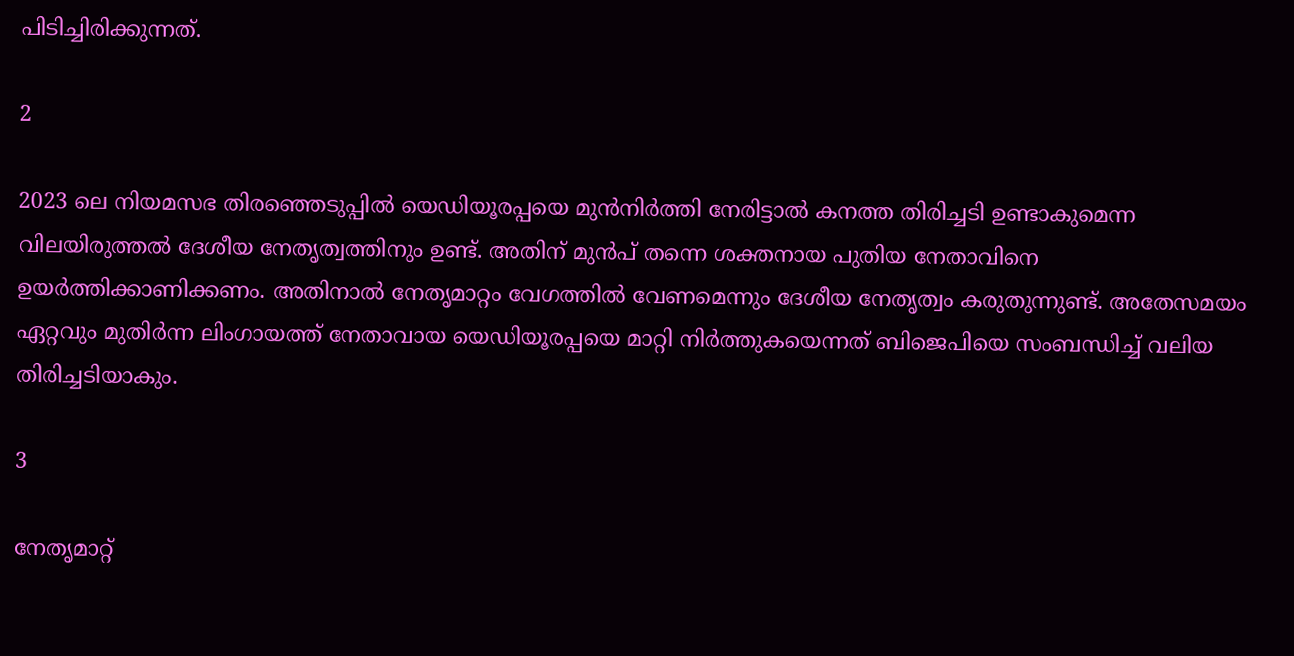പിടിച്ചിരിക്കുന്നത്.

2

2023 ലെ നിയമസഭ തിരഞ്ഞെടുപ്പിൽ യെഡിയൂരപ്പയെ മുൻനിർത്തി നേരിട്ടാൽ കനത്ത തിരിച്ചടി ഉണ്ടാകുമെന്ന വിലയിരുത്തൽ ദേശീയ നേതൃത്വത്തിനും ഉണ്ട്. അതിന് മുൻപ് തന്നെ ശക്തനായ പുതിയ നേതാവിനെ ഉയർത്തിക്കാണിക്കണം. അതിനാൽ നേതൃമാറ്റം വേഗത്തിൽ വേണമെന്നും ദേശീയ നേതൃത്വം കരുതുന്നുണ്ട്. അതേസമയം ഏറ്റവും മുതിർന്ന ലിംഗായത്ത് നേതാവായ യെഡിയൂരപ്പയെ മാറ്റി നിർത്തുകയെന്നത് ബിജെപിയെ സംബന്ധിച്ച് വലിയ തിരിച്ചടിയാകും.

3

നേതൃമാറ്റ്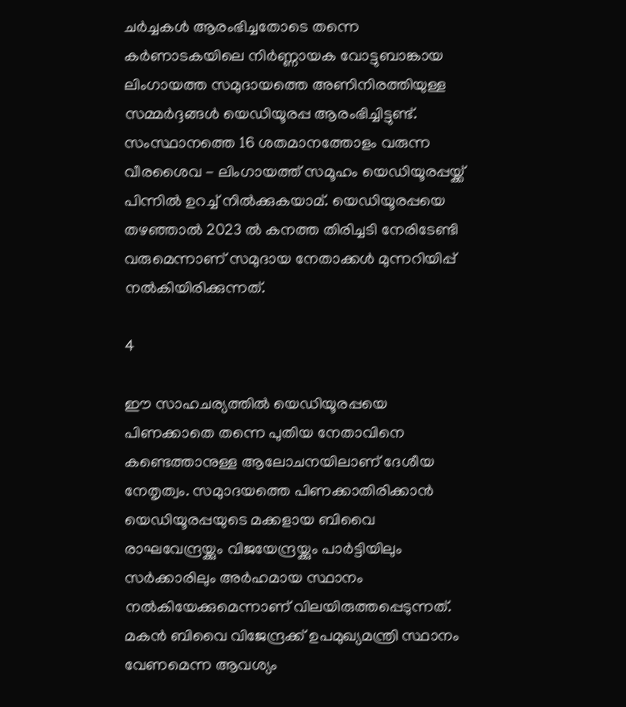ചർച്ചകൾ ആരംഭിച്ചതോടെ തന്നെ കര്‍ണാടകയിലെ നിര്‍ണ്ണായക വോട്ടുബാങ്കായ ലിംഗായത്ത സമുദായത്തെ അണിനിരത്തിയുള്ള സമ്മർദ്ദങ്ങൾ യെഡിയൂരപ്പ ആരംഭിച്ചിട്ടുണ്ട്. സംസ്ഥാനത്തെ 16 ശതമാനത്തോളം വരുന്ന വീരശൈവ - ലിംഗായത്ത് സമൂഹം യെഡിയൂരപ്പയ്ക്ക് പിന്നിൽ ഉറച്ച് നിൽക്കുകയാമ്. യെഡിയൂരപ്പയെ തഴഞ്ഞാൽ 2023 ൽ കനത്ത തിരിച്ചടി നേരിടേണ്ടി വരുമെന്നാണ് സമുദായ നേതാക്കൾ മുന്നറിയിപ്പ് നൽകിയിരിക്കുന്നത്.

4

ഈ സാഹചര്യത്തിൽ യെഡിയൂരപ്പയെ പിണക്കാതെ തന്നെ പുതിയ നേതാവിനെ കണ്ടെത്താനുള്ള ആലോചനയിലാണ് ദേശീയ നേതൃത്വം. സമുാദയത്തെ പിണക്കാതിരിക്കാൻ യെഡിയൂരപ്പയുടെ മക്കളായ ബിവൈ രാഘവേന്ദ്രയ്ക്കും വിജയേന്ദ്രയ്ക്കും പാർട്ടിയിലും സർക്കാരിലും അർഹമായ സ്ഥാനം നൽകിയേക്കുമെന്നാണ് വിലയിരുത്തപ്പെടുന്നത്. മകൻ ബിവൈ വിജേന്ദ്രക്ക് ഉപമുഖ്യമന്ത്രി സ്ഥാനം വേണമെന്ന ആവശ്യം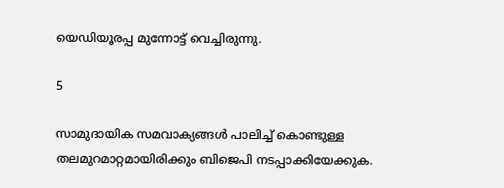യെഡിയൂരപ്പ മുന്നോട്ട് വെച്ചിരുന്നു.

5

സാമുദായിക സമവാക്യങ്ങൾ പാലിച്ച് കൊണ്ടുള്ള തലമുറമാറ്റമായിരിക്കും ബിജെപി നടപ്പാക്കിയേക്കുക.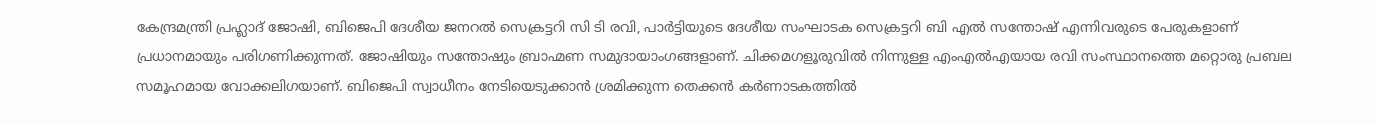കേന്ദ്രമന്ത്രി പ്രഹ്ലാദ് ജോഷി, ബിജെപി ദേശീയ ജനറൽ സെക്രട്ടറി സി ടി രവി, പാർട്ടിയുടെ ദേശീയ സംഘാടക സെക്രട്ടറി ബി എൽ സന്തോഷ് എന്നിവരുടെ പേരുകളാണ് പ്രധാനമായും പരിഗണിക്കുന്നത്. ജോഷിയും സന്തോഷും ബ്രാഹ്മണ സമുദായാംഗങ്ങളാണ്. ചിക്കമഗളൂരുവിൽ നിന്നുള്ള എം‌എൽ‌എയായ രവി സംസ്ഥാനത്തെ മറ്റൊരു പ്രബല സമൂഹമായ വോക്കലിഗയാണ്. ബിജെപി സ്വാധീനം നേടിയെടുക്കാൻ ശ്രമിക്കുന്ന തെക്കൻ കർണാടകത്തിൽ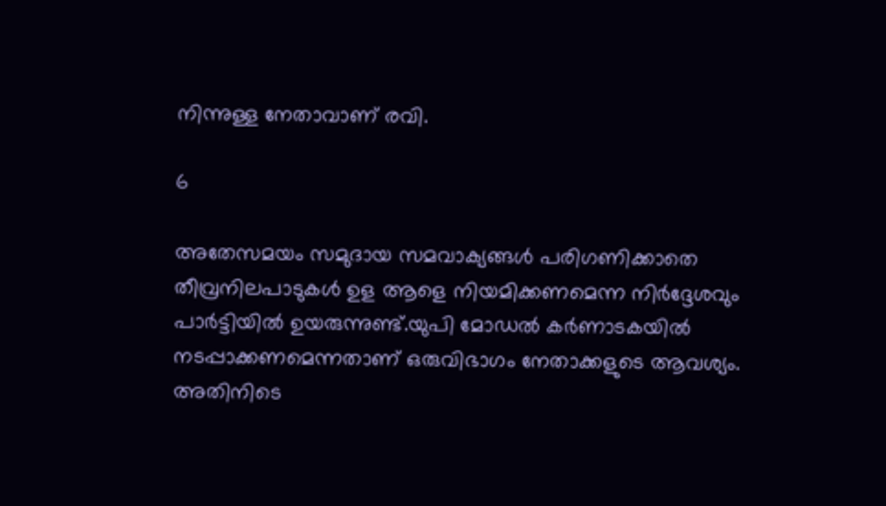നിന്നുള്ള നേതാവാണ് രവി.

6

അതേസമയം സമുദായ സമവാക്യങ്ങൾ പരിഗണിക്കാതെ തീവ്രനിലപാടുകൾ ഉള ആളെ നിയമിക്കണമെന്ന നിർദ്ദേശവും പാർട്ടിയിൽ ഉയരുന്നുണ്ട്.യുപി മോഡൽ കർണാടകയിൽ നടപ്പാക്കണമെന്നതാണ് ഒരുവിഭാഗം നേതാക്കളുടെ ആവശ്യം. അതിനിടെ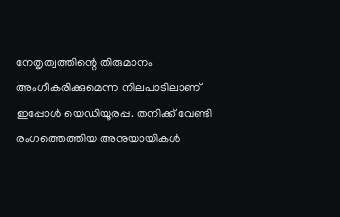നേതൃത്വത്തിന്റെ തിരുമാനം അംഗീകരിക്കുമെന്ന നിലപാടിലാണ് ഇപ്പോൾ യെഡിയൂരപ്പ. തനിക്ക് വേണ്ടി രംഗത്തെത്തിയ അനുയായികൾ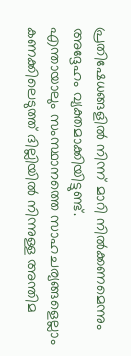പ്രതിഷേധങ്ങളിൽ നിന്ന് മാറി നിൽക്കണമെന്നും അദ്ദേഹം വ്യക്തമാക്കിയിട്ടുണ്ട്.
എന്തായാലും സംസ്ഥാനത്തെ സാഹചര്യങ്ങളെല്ലാം കണക്കിലെടുത്ത് ദില്ലിയിൽ നിന്നുള്ള അന്തിമ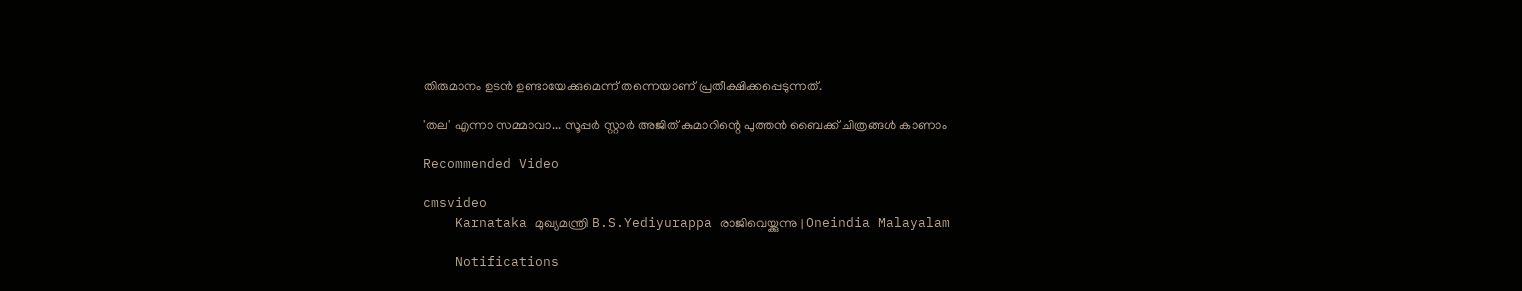തിരുമാനം ഉടൻ ഉണ്ടായേക്കുമെന്ന് തന്നെയാണ് പ്രതീക്ഷിക്കപ്പെടുന്നത്.

'തല' എന്നാ സമ്മാവാ... സൂപ്പർ സ്റ്റാർ അജിത് കുമാറിന്റെ പുത്തൻ ബൈക്ക് ചിത്രങ്ങൾ കാണാം

Recommended Video

cmsvideo
    Karnataka മുഖ്യമന്ത്രി B.S.Yediyurappa രാജിവെയ്ക്കുന്നു | Oneindia Malayalam

    Notifications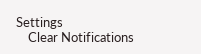Settings
    Clear Notifications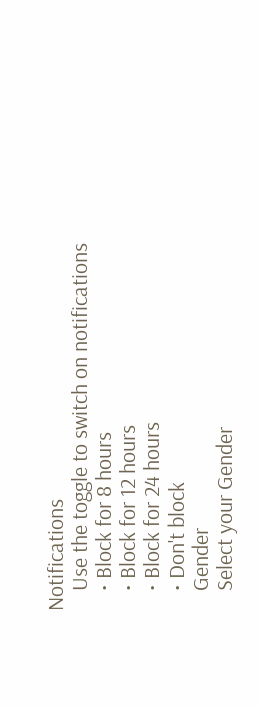Notifications
    Use the toggle to switch on notifications
    • Block for 8 hours
    • Block for 12 hours
    • Block for 24 hours
    • Don't block
    Gender
    Select your Gender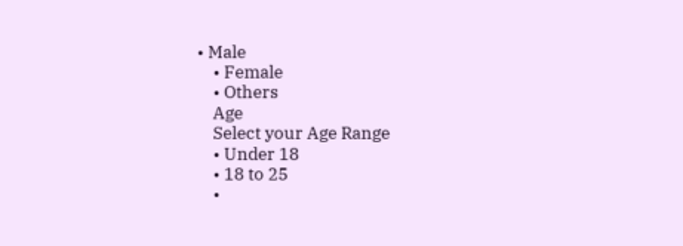• Male
    • Female
    • Others
    Age
    Select your Age Range
    • Under 18
    • 18 to 25
    •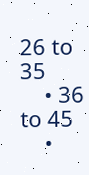26 to 35
    • 36 to 45
    •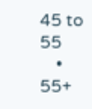45 to 55
    • 55+